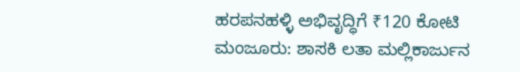ಹರಪನಹಳ್ಳಿ ಅಭಿವೃದ್ಧಿಗೆ ₹120 ಕೋಟಿ ಮಂಜೂರು: ಶಾಸಕಿ ಲತಾ ಮಲ್ಲಿಕಾರ್ಜುನ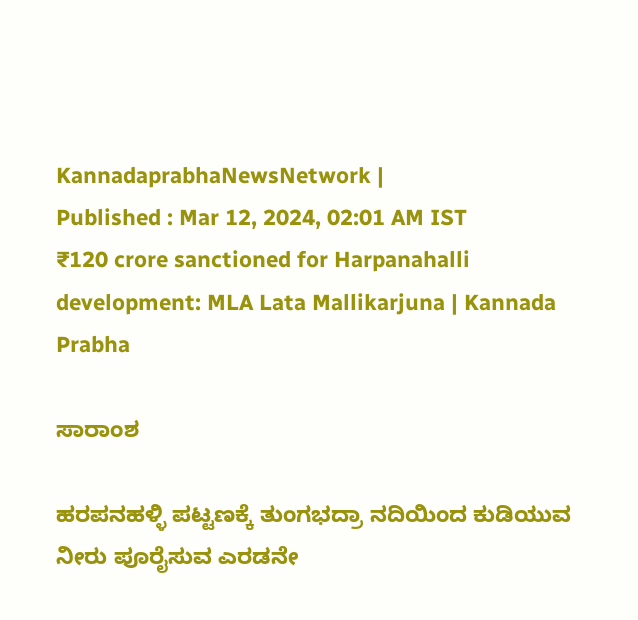KannadaprabhaNewsNetwork |
Published : Mar 12, 2024, 02:01 AM IST
₹120 crore sanctioned for Harpanahalli development: MLA Lata Mallikarjuna | Kannada Prabha

ಸಾರಾಂಶ

ಹರಪನಹಳ್ಳಿ ಪಟ್ಟಣಕ್ಕೆ ತುಂಗಭದ್ರಾ ನದಿಯಿಂದ ಕುಡಿಯುವ ನೀರು ಪೂರೈಸುವ ಎರಡನೇ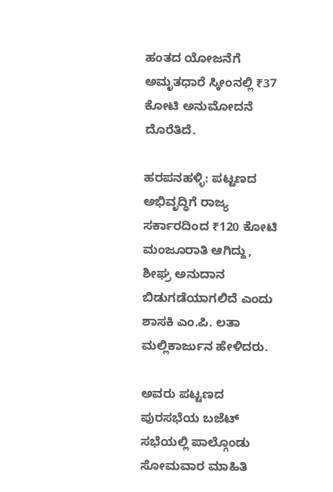ಹಂತದ ಯೋಜನೆಗೆ ಅಮೃತಧಾರೆ ಸ್ಕೀಂನಲ್ಲಿ ₹37 ಕೋಟಿ ಅನುಮೋದನೆ ದೊರೆತಿದೆ.

ಹರಪನಹಳ್ಳಿ: ಪಟ್ಟಣದ ಅಭಿವೃದ್ಧಿಗೆ ರಾಜ್ಯ ಸರ್ಕಾರದಿಂದ ₹120 ಕೋಟಿ ಮಂಜೂರಾತಿ ಆಗಿದ್ದು, ಶೀಘ್ರ ಅನುದಾನ ಬಿಡುಗಡೆಯಾಗಲಿದೆ ಎಂದು ಶಾಸಕಿ ಎಂ.ಪಿ. ಲತಾ ಮಲ್ಲಿಕಾರ್ಜುನ ಹೇಳಿದರು.

ಅವರು ಪಟ್ಟಣದ ಪುರಸಭೆಯ ಬಜೆಟ್‌ ಸಭೆಯಲ್ಲಿ ಪಾಲ್ಗೊಂಡು ಸೋಮವಾರ ಮಾಹಿತಿ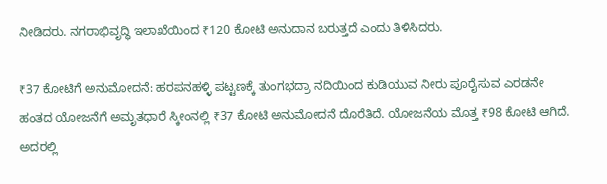ನೀಡಿದರು. ನಗರಾಭಿವೃದ್ಧಿ ಇಲಾಖೆಯಿಂದ ₹120 ಕೋಟಿ ಅನುದಾನ ಬರುತ್ತದೆ ಎಂದು ತಿಳಿಸಿದರು.

₹37 ಕೋಟಿಗೆ ಅನುಮೋದನೆ: ಹರಪನಹಳ್ಳಿ ಪಟ್ಟಣಕ್ಕೆ ತುಂಗಭದ್ರಾ ನದಿಯಿಂದ ಕುಡಿಯುವ ನೀರು ಪೂರೈಸುವ ಎರಡನೇ ಹಂತದ ಯೋಜನೆಗೆ ಅಮೃತಧಾರೆ ಸ್ಕೀಂನಲ್ಲಿ ₹37 ಕೋಟಿ ಅನುಮೋದನೆ ದೊರೆತಿದೆ. ಯೋಜನೆಯ ಮೊತ್ತ ₹98 ಕೋಟಿ ಆಗಿದೆ. ಅದರಲ್ಲಿ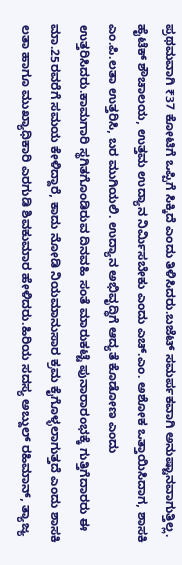ಪ್ರಥಮವಾಗಿ ₹37 ಕೋಟಿಗೆ ಒಪ್ಪಿಗೆ ಸಿಕ್ಕಿದೆ ಎಂದು ತಿಳಿಸಿದರು.ಬಜೆಟ್‌ ಸಮರ್ಪಕವಾಗಿ ಅನುಷ್ಟಾನವಾಗುತ್ತಿಲ್ಲ. ಹೈಟೆಕ್‌ ಶೌಚಾಲಯ, ಉತ್ತಮ ಉದ್ಯಾನ ನಿರ್ಮಿಸಬೇಕು ಎಂದು ಎಚ್‌.ಎಂ. ಅಶೋಕ ಒತ್ತಾಯಿಸಿದಾಗ, ಶಾಸಕಿ ಎಂ.ಪಿ.ಲತಾ ಉತ್ತರಿಸಿ, ಬರ ಮುಗಿಯಲಿ. ಉದ್ಯಾನ ಅಭಿವೃದ್ಧಿಗೆ ಆದ್ಯತೆ ಕೊಡೋಣ ಎಂದು ಉತ್ತರಿಸಿದರು.ಕಾಮಗಾರಿ ಸ್ಥಗಿತಗೊಂಡಿರುವ ದಿನವಹಿ ಸಂತೆ ಮಾರುಕಟ್ಟೆ ಪುನಾರಾರಂಭಕ್ಕೆ ಗುತ್ತಿಗೆದಾರರು ಈ ಮಾ.25ರವರೆಗೆ ಸಮಯ ಕೇಳಿದ್ದಾರೆ, ಕಾದು ನೋಡಿ ನಿಯಮಾನುಸಾರ ಕ್ರಮ ಕೈಗೊಳ್ಳಲಾಗುತ್ತದೆ ಎಂದು ಶಾಸಕಿ ಲತಾ ಹಾಗೂ ಮುಖ್ಯಾಧಿಕಾರಿ ಎರಗುಡಿ ಶಿವಕುಮಾರ ಹೇಳಿದರು.ಹಿರಿಯ ಸದಸ್ಯ ಅಬ್ದುಲ್‌ ರಹಿಮಾನ್‌, ತ್ಯಾಜ್ಯ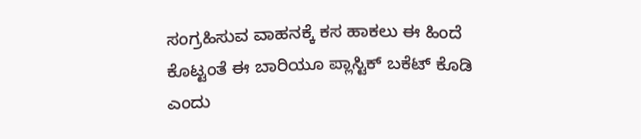ಸಂಗ್ರಹಿಸುವ ವಾಹನಕ್ಕೆ ಕಸ ಹಾಕಲು ಈ ಹಿಂದೆ ಕೊಟ್ಟಂತೆ ಈ ಬಾರಿಯೂ ಪ್ಲಾಸ್ಟಿಕ್‌ ಬಕೆಟ್‌ ಕೊಡಿ ಎಂದು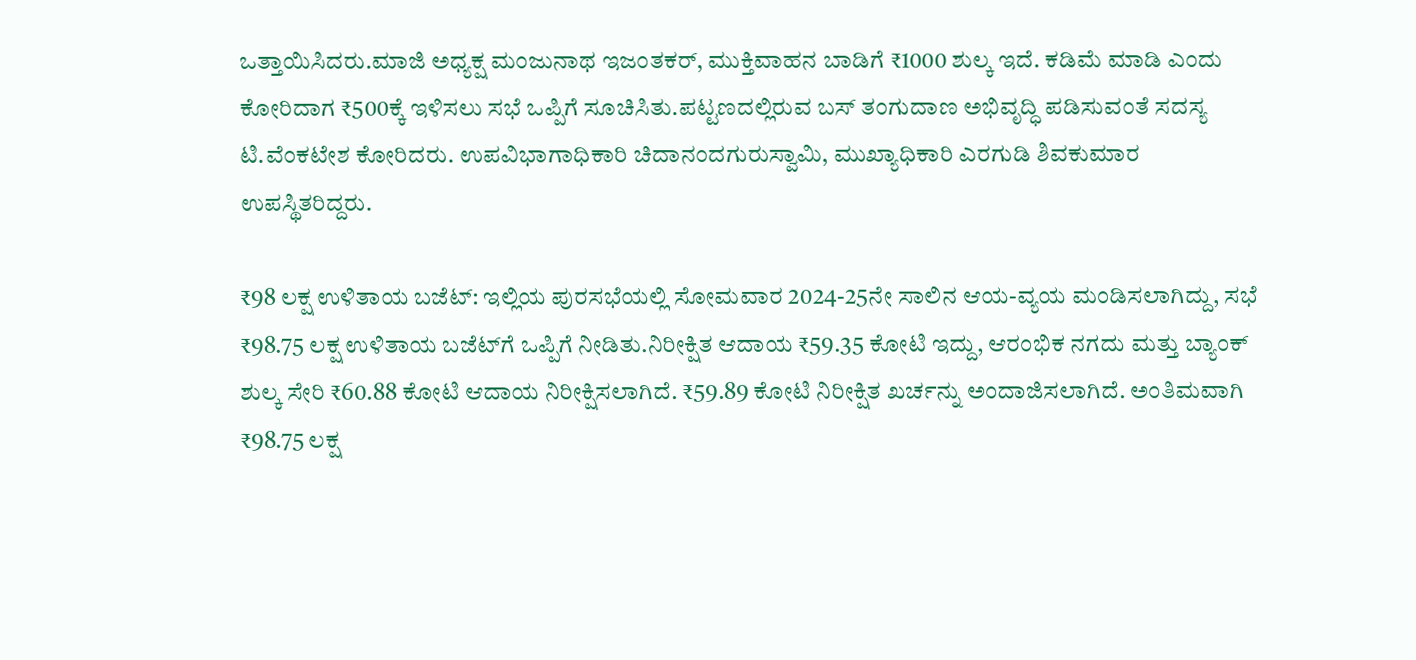ಒತ್ತಾಯಿಸಿದರು.ಮಾಜಿ ಅಧ್ಯಕ್ಷ ಮಂಜುನಾಥ ಇಜಂತಕರ್‌, ಮುಕ್ತಿವಾಹನ ಬಾಡಿಗೆ ₹1000 ಶುಲ್ಕ ಇದೆ. ಕಡಿಮೆ ಮಾಡಿ ಎಂದು ಕೋರಿದಾಗ ₹500ಕ್ಕೆ ಇಳಿಸಲು ಸಭೆ ಒಪ್ಪಿಗೆ ಸೂಚಿಸಿತು.ಪಟ್ಟಣದಲ್ಲಿರುವ ಬಸ್‌ ತಂಗುದಾಣ ಅಭಿವೃದ್ಧಿ ಪಡಿಸುವಂತೆ ಸದಸ್ಯ ಟಿ.ವೆಂಕಟೇಶ ಕೋರಿದರು. ಉಪವಿಭಾಗಾಧಿಕಾರಿ ಚಿದಾನಂದಗುರುಸ್ವಾಮಿ, ಮುಖ್ಯಾಧಿಕಾರಿ ಎರಗುಡಿ ಶಿವಕುಮಾರ ಉಪಸ್ಥಿತರಿದ್ದರು.

₹98 ಲಕ್ಷ ಉಳಿತಾಯ ಬಜೆಟ್‌: ಇಲ್ಲಿಯ ಪುರಸಭೆಯಲ್ಲಿ ಸೋಮವಾರ 2024-25ನೇ ಸಾಲಿನ ಆಯ-ವ್ಯಯ ಮಂಡಿಸಲಾಗಿದ್ದು, ಸಭೆ ₹98.75 ಲಕ್ಷ ಉಳಿತಾಯ ಬಜೆಟ್‌ಗೆ ಒಪ್ಪಿಗೆ ನೀಡಿತು.ನಿರೀಕ್ಷಿತ ಆದಾಯ ₹59.35 ಕೋಟಿ ಇದ್ದು, ಆರಂಭಿಕ ನಗದು ಮತ್ತು ಬ್ಯಾಂಕ್‌ ಶುಲ್ಕ ಸೇರಿ ₹60.88 ಕೋಟಿ ಆದಾಯ ನಿರೀಕ್ಷಿಸಲಾಗಿದೆ. ₹59.89 ಕೋಟಿ ನಿರೀಕ್ಷಿತ ಖರ್ಚನ್ನು ಅಂದಾಜಿಸಲಾಗಿದೆ. ಅಂತಿಮವಾಗಿ ₹98.75 ಲಕ್ಷ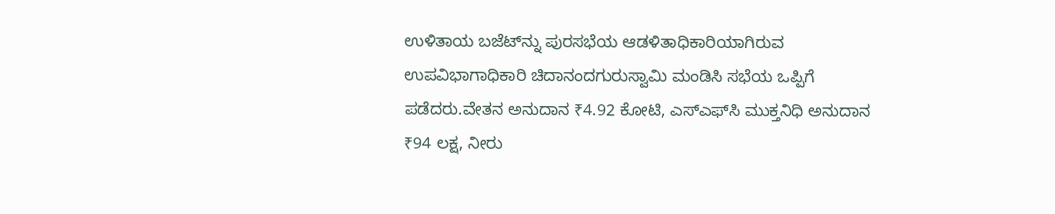ಉಳಿತಾಯ ಬಜೆಟ್‌ನ್ನು ಪುರಸಭೆಯ ಆಡಳಿತಾಧಿಕಾರಿಯಾಗಿರುವ ಉಪವಿಭಾಗಾಧಿಕಾರಿ ಚಿದಾನಂದಗುರುಸ್ವಾಮಿ ಮಂಡಿಸಿ ಸಭೆಯ ಒಪ್ಪಿಗೆ ಪಡೆದರು.ವೇತನ ಅನುದಾನ ₹4.92 ಕೋಟಿ, ಎಸ್‌ಎಫ್‌ಸಿ ಮುಕ್ತನಿಧಿ ಅನುದಾನ ₹94 ಲಕ್ಷ, ನೀರು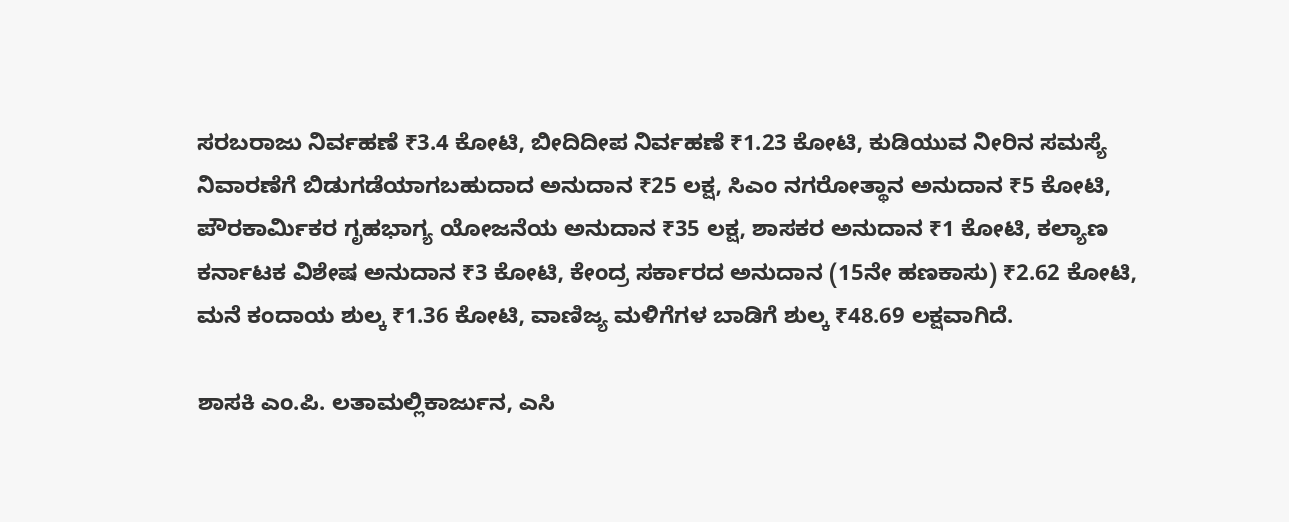ಸರಬರಾಜು ನಿರ್ವಹಣೆ ₹3.4 ಕೋಟಿ, ಬೀದಿದೀಪ ನಿರ್ವಹಣೆ ₹1.23 ಕೋಟಿ, ಕುಡಿಯುವ ನೀರಿನ ಸಮಸ್ಯೆ ನಿವಾರಣೆಗೆ ಬಿಡುಗಡೆಯಾಗಬಹುದಾದ ಅನುದಾನ ₹25 ಲಕ್ಷ, ಸಿಎಂ ನಗರೋತ್ಥಾನ ಅನುದಾನ ₹5 ಕೋಟಿ, ಪೌರಕಾರ್ಮಿಕರ ಗೃಹಭಾಗ್ಯ ಯೋಜನೆಯ ಅನುದಾನ ₹35 ಲಕ್ಷ, ಶಾಸಕರ ಅನುದಾನ ₹1 ಕೋಟಿ, ಕಲ್ಯಾಣ ಕರ್ನಾಟಕ ವಿಶೇಷ ಅನುದಾನ ₹3 ಕೋಟಿ, ಕೇಂದ್ರ ಸರ್ಕಾರದ ಅನುದಾನ (15ನೇ ಹಣಕಾಸು) ₹2.62 ಕೋಟಿ, ಮನೆ ಕಂದಾಯ ಶುಲ್ಕ ₹1.36 ಕೋಟಿ, ವಾಣಿಜ್ಯ ಮಳಿಗೆಗಳ ಬಾಡಿಗೆ ಶುಲ್ಕ ₹48.69 ಲಕ್ಷವಾಗಿದೆ.

ಶಾಸಕಿ ಎಂ.ಪಿ. ಲತಾಮಲ್ಲಿಕಾರ್ಜುನ, ಎಸಿ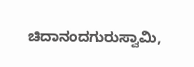ಚಿದಾನಂದಗುರುಸ್ವಾಮಿ,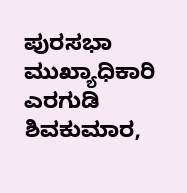ಪುರಸಭಾ ಮುಖ್ಯಾಧಿಕಾರಿ ಎರಗುಡಿ ಶಿವಕುಮಾರ,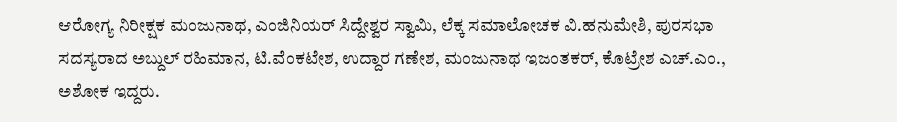ಆರೋಗ್ಯ ನಿರೀಕ್ಷಕ ಮಂಜುನಾಥ, ಎಂಜಿನಿಯರ್‌ ಸಿದ್ದೇಶ್ವರ ಸ್ವಾಮಿ, ಲೆಕ್ಕ ಸಮಾಲೋಚಕ ವಿ.ಹನುಮೇಶಿ, ಪುರಸಭಾ ಸದಸ್ಯರಾದ ಅಬ್ದುಲ್‌ ರಹಿಮಾನ, ಟಿ.ವೆಂಕಟೇಶ, ಉದ್ದಾರ ಗಣೇಶ, ಮಂಜುನಾಥ ಇಜಂತಕರ್, ಕೊಟ್ರೇಶ ಎಚ್‌.ಎಂ., ಅಶೋಕ ಇದ್ದರು.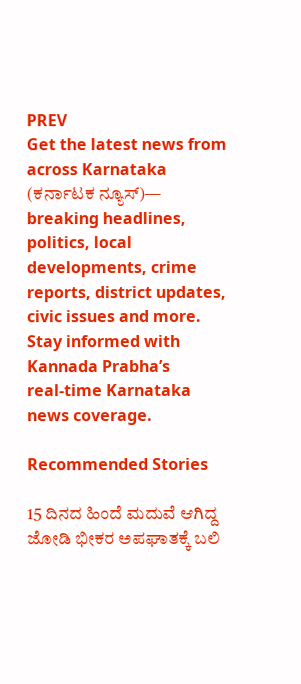PREV
Get the latest news from across Karnataka (ಕರ್ನಾಟಕ ನ್ಯೂಸ್)— breaking headlines, politics, local developments, crime reports, district updates, civic issues and more. Stay informed with Kannada Prabha’s real‑time Karnataka news coverage.

Recommended Stories

15 ದಿನದ ಹಿಂದೆ ಮದುವೆ ಆಗಿದ್ದ ಜೋಡಿ ಭೀಕರ ಅಪಘಾತಕ್ಕೆ ಬಲಿ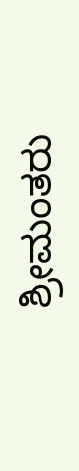ಶ್ರೀಮಂತರು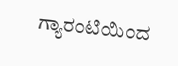ಗ್ಯಾರಂಟಿಯಿಂದ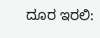ದೂರ ಇರಲಿ: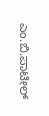ಎಂ.ಬಿ.ಪಾಟೀಲ್‌